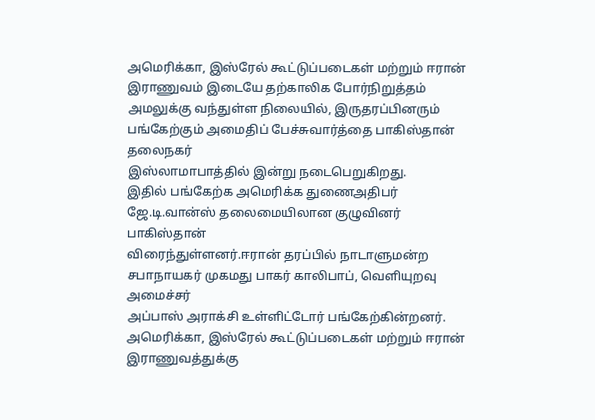அமெரிக்கா, இஸ்ரேல் கூட்டுப்படைகள் மற்றும் ஈரான் இராணுவம் இடையே தற்காலிக போர்நிறுத்தம் அமலுக்கு வந்துள்ள நிலையில், இருதரப்பினரும் பங்கேற்கும் அமைதிப் பேச்சுவார்த்தை பாகிஸ்தான் தலைநகர்
இஸ்லாமாபாத்தில் இன்று நடைபெறுகிறது.
இதில் பங்கேற்க அமெரிக்க துணைஅதிபர் ஜே.டி.வான்ஸ் தலைமையிலான குழுவினர் பாகிஸ்தான்
விரைந்துள்ளனர்.ஈரான் தரப்பில் நாடாளுமன்ற சபாநாயகர் முகமது பாகர் காலிபாப், வெளியுறவு அமைச்சர்
அப்பாஸ் அராக்சி உள்ளிட்டோர் பங்கேற்கின்றனர்.
அமெரிக்கா, இஸ்ரேல் கூட்டுப்படைகள் மற்றும் ஈரான் இராணுவத்துக்கு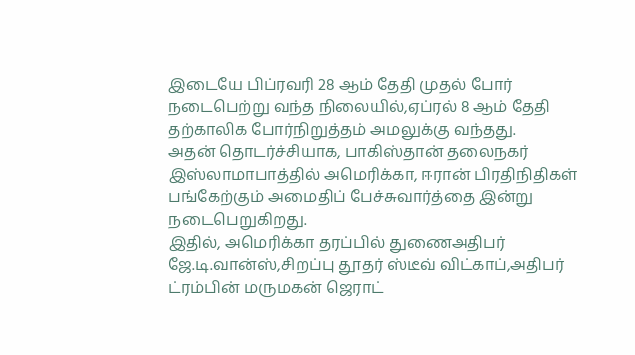இடையே பிப்ரவரி 28 ஆம் தேதி முதல் போர் நடைபெற்று வந்த நிலையில்,ஏப்ரல் 8 ஆம் தேதி தற்காலிக போர்நிறுத்தம் அமலுக்கு வந்தது.
அதன் தொடர்ச்சியாக, பாகிஸ்தான் தலைநகர் இஸ்லாமாபாத்தில் அமெரிக்கா, ஈரான் பிரதிநிதிகள் பங்கேற்கும் அமைதிப் பேச்சுவார்த்தை இன்று நடைபெறுகிறது.
இதில், அமெரிக்கா தரப்பில் துணைஅதிபர் ஜே.டி.வான்ஸ்,சிறப்பு தூதர் ஸ்டீவ் விட்காப்,அதிபர் ட்ரம்பின் மருமகன் ஜெராட்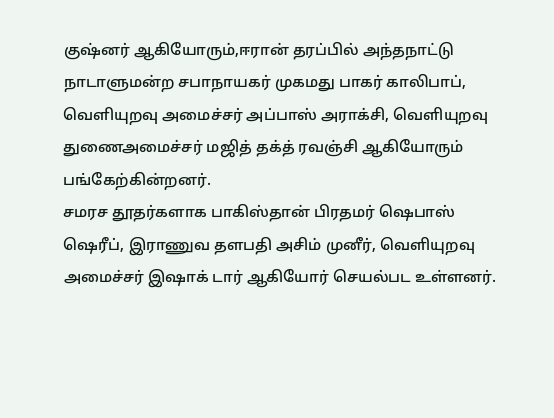குஷ்னர் ஆகியோரும்,ஈரான் தரப்பில் அந்தநாட்டு நாடாளுமன்ற சபாநாயகர் முகமது பாகர் காலிபாப், வெளியுறவு அமைச்சர் அப்பாஸ் அராக்சி, வெளியுறவு துணைஅமைச்சர் மஜித் தக்த் ரவஞ்சி ஆகியோரும்
பங்கேற்கின்றனர்.
சமரச தூதர்களாக பாகிஸ்தான் பிரதமர் ஷெபாஸ் ஷெரீப், இராணுவ தளபதி அசிம் முனீர், வெளியுறவு அமைச்சர் இஷாக் டார் ஆகியோர் செயல்பட உள்ளனர்.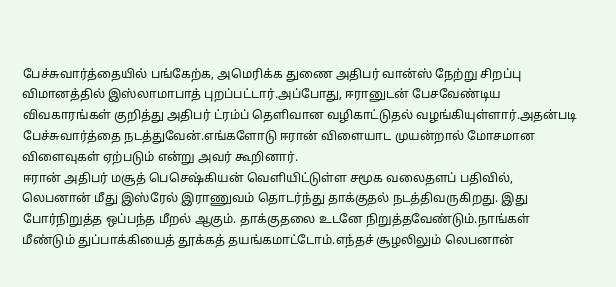பேச்சுவார்த்தையில் பங்கேற்க, அமெரிக்க துணை அதிபர் வான்ஸ் நேற்று சிறப்பு விமானத்தில் இஸ்லாமாபாத் புறப்பட்டார்.அப்போது, ஈரானுடன் பேசவேண்டிய விவகாரங்கள் குறித்து அதிபர் ட்ரம்ப் தெளிவான வழிகாட்டுதல் வழங்கியுள்ளார்.அதன்படி பேச்சுவார்த்தை நடத்துவேன்.எங்களோடு ஈரான் விளையாட முயன்றால் மோசமான விளைவுகள் ஏற்படும் என்று அவர் கூறினார்.
ஈரான் அதிபர் மசூத் பெசெஷ்கியன் வெளியிட்டுள்ள சமூக வலைதளப் பதிவில், லெபனான் மீது இஸ்ரேல் இராணுவம் தொடர்ந்து தாக்குதல் நடத்திவருகிறது. இது போர்நிறுத்த ஒப்பந்த மீறல் ஆகும். தாக்குதலை உடனே நிறுத்தவேண்டும்.நாங்கள் மீண்டும் துப்பாக்கியைத் தூக்கத் தயங்கமாட்டோம்.எந்தச் சூழலிலும் லெபனான்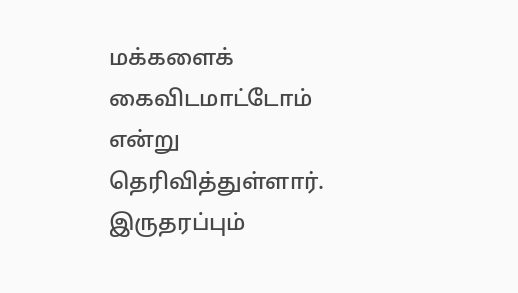மக்களைக் கைவிடமாட்டோம் என்று தெரிவித்துள்ளார்.
இருதரப்பும்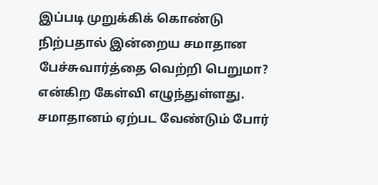இப்படி முறுக்கிக் கொண்டு நிற்பதால் இன்றைய சமாதான பேச்சுவார்த்தை வெற்றி பெறுமா? என்கிற கேள்வி எழுந்துள்ளது. சமாதானம் ஏற்பட வேண்டும் போர்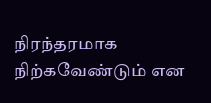நிரந்தரமாக நிற்கவேண்டும் என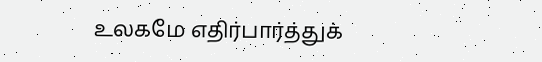உலகமே எதிர்பார்த்துக்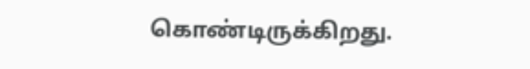கொண்டிருக்கிறது.